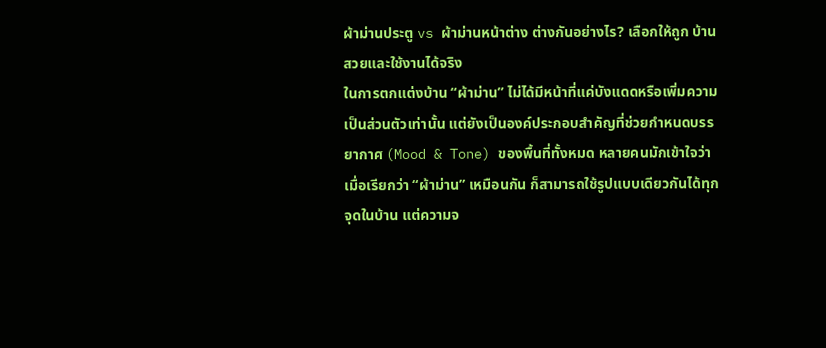ผ้าม่านประตู vs ผ้าม่านหน้าต่าง ต่างกันอย่างไร? เลือกให้ถูก บ้านสวยและใช้งานได้จริง
ในการตกแต่งบ้าน “ผ้าม่าน” ไม่ได้มีหน้าที่แค่บังแดดหรือเพิ่มความเป็นส่วนตัวเท่านั้น แต่ยังเป็นองค์ประกอบสำคัญที่ช่วยกำหนดบรรยากาศ (Mood & Tone) ของพื้นที่ทั้งหมด หลายคนมักเข้าใจว่าเมื่อเรียกว่า “ผ้าม่าน” เหมือนกัน ก็สามารถใช้รูปแบบเดียวกันได้ทุกจุดในบ้าน แต่ความจ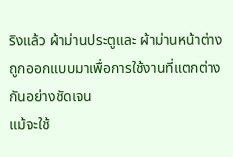ริงแล้ว ผ้าม่านประตูและ ผ้าม่านหน้าต่าง ถูกออกแบบมาเพื่อการใช้งานที่แตกต่างกันอย่างชัดเจน
แม้จะใช้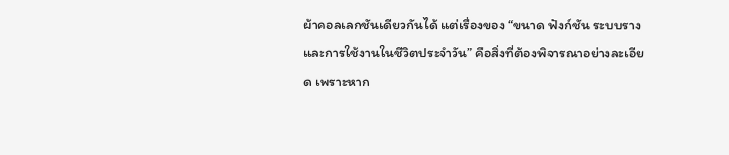ผ้าคอลเลกชันเดียวกันได้ แต่เรื่องของ “ขนาด ฟังก์ชัน ระบบราง และการใช้งานในชีวิตประจำวัน” คือสิ่งที่ต้องพิจารณาอย่างละเอียด เพราะหาก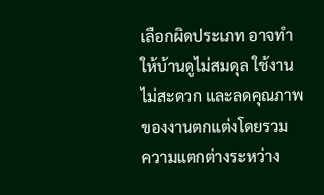เลือกผิดประเภท อาจทำให้บ้านดูไม่สมดุล ใช้งานไม่สะดวก และลดคุณภาพของงานตกแต่งโดยรวม
ความแตกต่างระหว่าง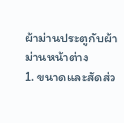ผ้าม่านประตูกับผ้าม่านหน้าต่าง
1. ขนาดและสัดส่ว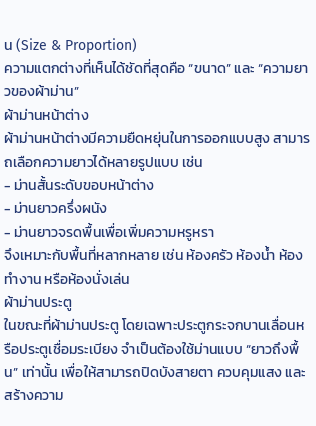น (Size & Proportion)
ความแตกต่างที่เห็นได้ชัดที่สุดคือ “ขนาด” และ “ความยาวของผ้าม่าน”
ผ้าม่านหน้าต่าง
ผ้าม่านหน้าต่างมีความยืดหยุ่นในการออกแบบสูง สามารถเลือกความยาวได้หลายรูปแบบ เช่น
- ม่านสั้นระดับขอบหน้าต่าง
- ม่านยาวครึ่งผนัง
- ม่านยาวจรดพื้นเพื่อเพิ่มความหรูหรา
จึงเหมาะกับพื้นที่หลากหลาย เช่น ห้องครัว ห้องน้ำ ห้องทำงาน หรือห้องนั่งเล่น
ผ้าม่านประตู
ในขณะที่ผ้าม่านประตู โดยเฉพาะประตูกระจกบานเลื่อนหรือประตูเชื่อมระเบียง จำเป็นต้องใช้ม่านแบบ “ยาวถึงพื้น” เท่านั้น เพื่อให้สามารถปิดบังสายตา ควบคุมแสง และสร้างความ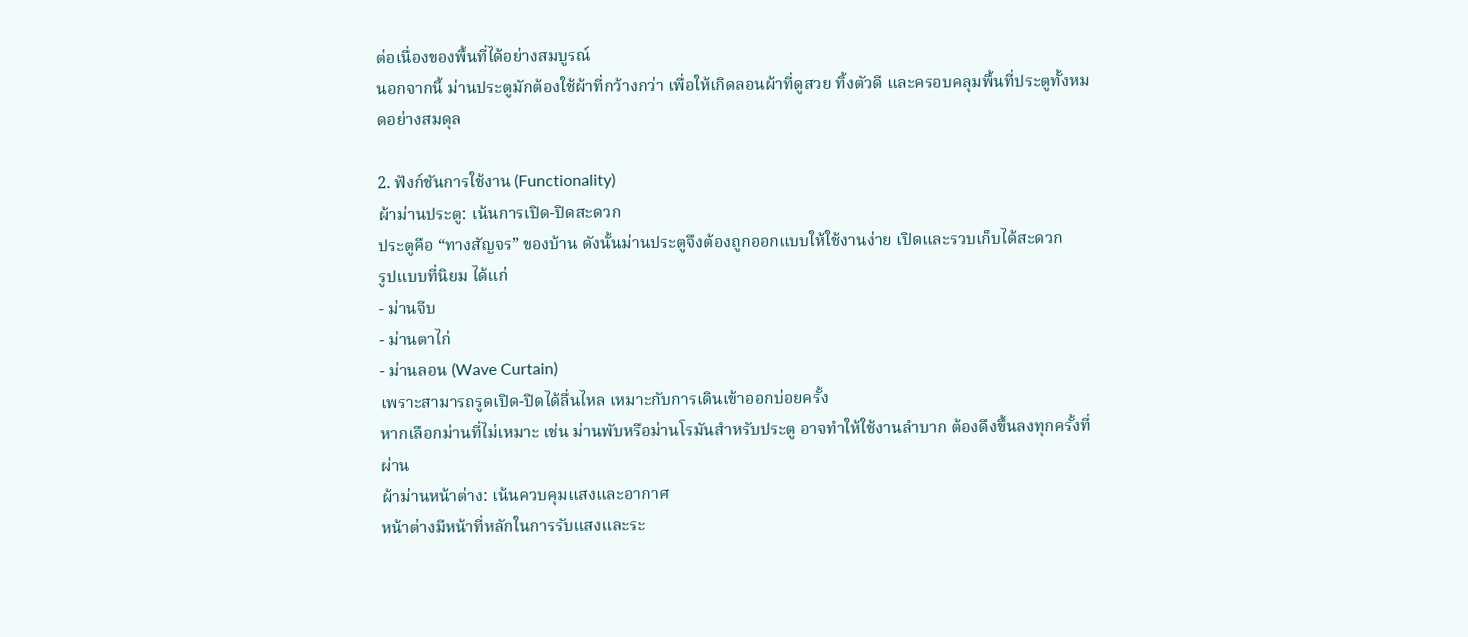ต่อเนื่องของพื้นที่ได้อย่างสมบูรณ์
นอกจากนี้ ม่านประตูมักต้องใช้ผ้าที่กว้างกว่า เพื่อให้เกิดลอนผ้าที่ดูสวย ทิ้งตัวดี และครอบคลุมพื้นที่ประตูทั้งหมดอย่างสมดุล

2. ฟังก์ชันการใช้งาน (Functionality)
ผ้าม่านประตู: เน้นการเปิด-ปิดสะดวก
ประตูคือ “ทางสัญจร” ของบ้าน ดังนั้นม่านประตูจึงต้องถูกออกแบบให้ใช้งานง่าย เปิดและรวบเก็บได้สะดวก
รูปแบบที่นิยม ได้แก่
- ม่านจีบ
- ม่านตาไก่
- ม่านลอน (Wave Curtain)
เพราะสามารถรูดเปิด-ปิดได้ลื่นไหล เหมาะกับการเดินเข้าออกบ่อยครั้ง
หากเลือกม่านที่ไม่เหมาะ เช่น ม่านพับหรือม่านโรมันสำหรับประตู อาจทำให้ใช้งานลำบาก ต้องดึงขึ้นลงทุกครั้งที่ผ่าน
ผ้าม่านหน้าต่าง: เน้นควบคุมแสงและอากาศ
หน้าต่างมีหน้าที่หลักในการรับแสงและระ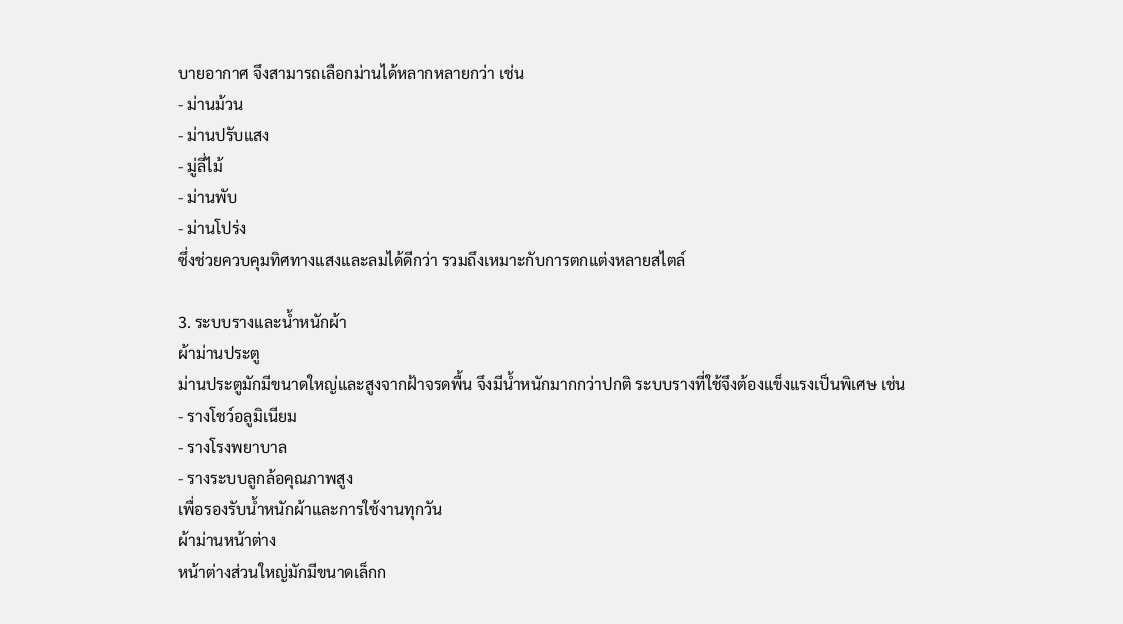บายอากาศ จึงสามารถเลือกม่านได้หลากหลายกว่า เช่น
- ม่านม้วน
- ม่านปรับแสง
- มู่ลี่ไม้
- ม่านพับ
- ม่านโปร่ง
ซึ่งช่วยควบคุมทิศทางแสงและลมได้ดีกว่า รวมถึงเหมาะกับการตกแต่งหลายสไตล์

3. ระบบรางและน้ำหนักผ้า
ผ้าม่านประตู
ม่านประตูมักมีขนาดใหญ่และสูงจากฝ้าจรดพื้น จึงมีน้ำหนักมากกว่าปกติ ระบบรางที่ใช้จึงต้องแข็งแรงเป็นพิเศษ เช่น
- รางโชว์อลูมิเนียม
- รางโรงพยาบาล
- รางระบบลูกล้อคุณภาพสูง
เพื่อรองรับน้ำหนักผ้าและการใช้งานทุกวัน
ผ้าม่านหน้าต่าง
หน้าต่างส่วนใหญ่มักมีขนาดเล็กก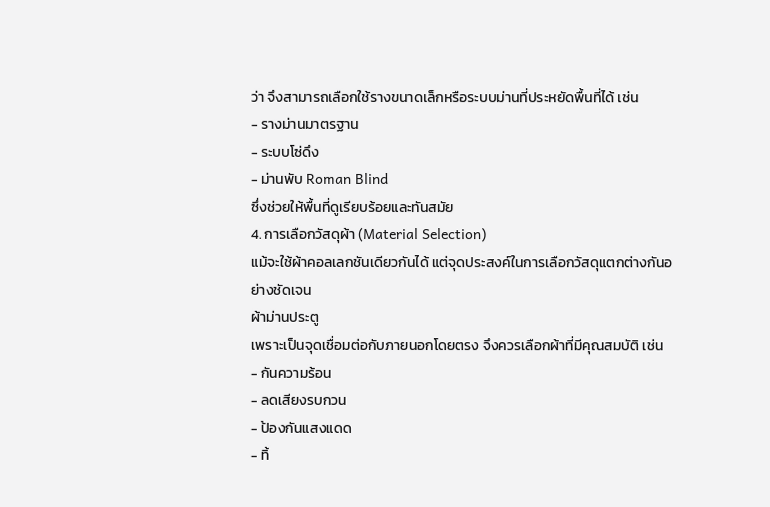ว่า จึงสามารถเลือกใช้รางขนาดเล็กหรือระบบม่านที่ประหยัดพื้นที่ได้ เช่น
- รางม่านมาตรฐาน
- ระบบโซ่ดึง
- ม่านพับ Roman Blind
ซึ่งช่วยให้พื้นที่ดูเรียบร้อยและทันสมัย
4. การเลือกวัสดุผ้า (Material Selection)
แม้จะใช้ผ้าคอลเลกชันเดียวกันได้ แต่จุดประสงค์ในการเลือกวัสดุแตกต่างกันอย่างชัดเจน
ผ้าม่านประตู
เพราะเป็นจุดเชื่อมต่อกับภายนอกโดยตรง จึงควรเลือกผ้าที่มีคุณสมบัติ เช่น
- กันความร้อน
- ลดเสียงรบกวน
- ป้องกันแสงแดด
- ทิ้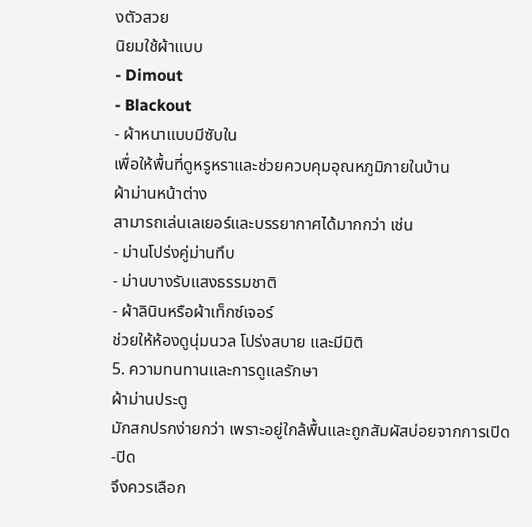งตัวสวย
นิยมใช้ผ้าแบบ
- Dimout
- Blackout
- ผ้าหนาแบบมีซับใน
เพื่อให้พื้นที่ดูหรูหราและช่วยควบคุมอุณหภูมิภายในบ้าน
ผ้าม่านหน้าต่าง
สามารถเล่นเลเยอร์และบรรยากาศได้มากกว่า เช่น
- ม่านโปร่งคู่ม่านทึบ
- ม่านบางรับแสงธรรมชาติ
- ผ้าลินินหรือผ้าเท็กซ์เจอร์
ช่วยให้ห้องดูนุ่มนวล โปร่งสบาย และมีมิติ
5. ความทนทานและการดูแลรักษา
ผ้าม่านประตู
มักสกปรกง่ายกว่า เพราะอยู่ใกล้พื้นและถูกสัมผัสบ่อยจากการเปิด-ปิด
จึงควรเลือก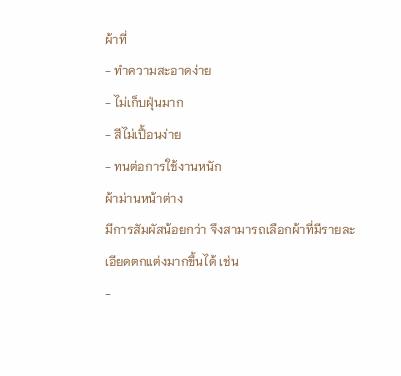ผ้าที่
- ทำความสะอาดง่าย
- ไม่เก็บฝุ่นมาก
- สีไม่เปื้อนง่าย
- ทนต่อการใช้งานหนัก
ผ้าม่านหน้าต่าง
มีการสัมผัสน้อยกว่า จึงสามารถเลือกผ้าที่มีรายละเอียดตกแต่งมากขึ้นได้ เช่น
-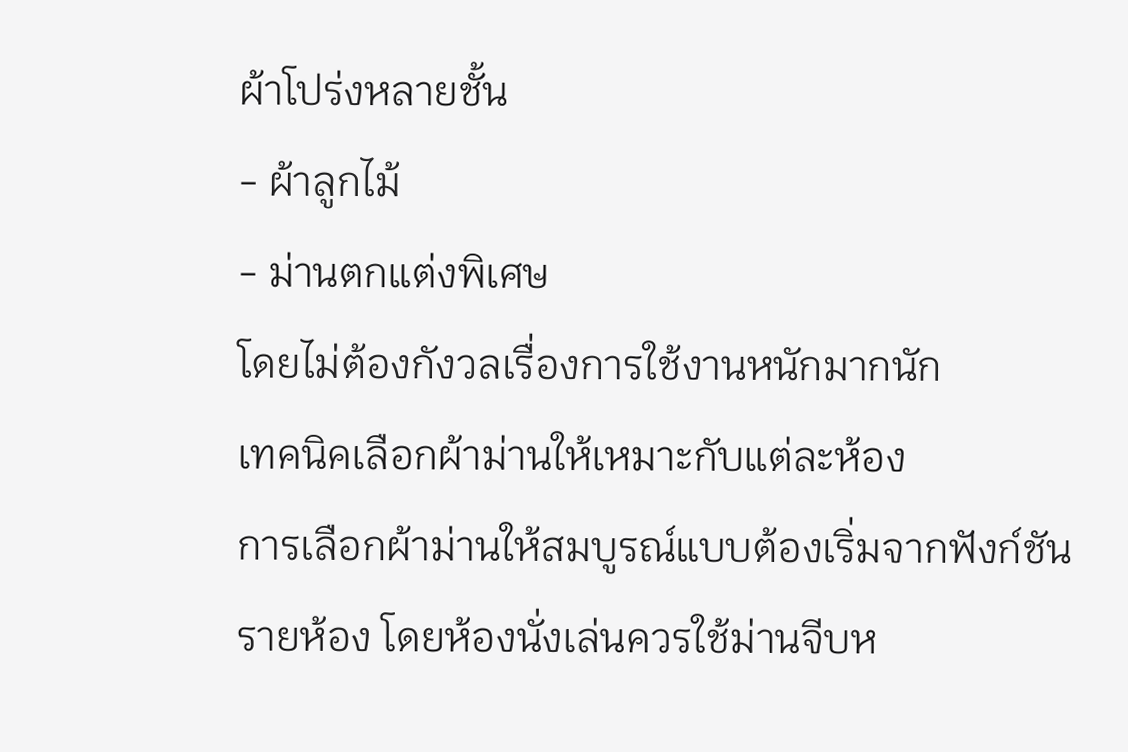ผ้าโปร่งหลายชั้น
- ผ้าลูกไม้
- ม่านตกแต่งพิเศษ
โดยไม่ต้องกังวลเรื่องการใช้งานหนักมากนัก
เทคนิคเลือกผ้าม่านให้เหมาะกับแต่ละห้อง
การเลือกผ้าม่านให้สมบูรณ์แบบต้องเริ่มจากฟังก์ชันรายห้อง โดยห้องนั่งเล่นควรใช้ม่านจีบห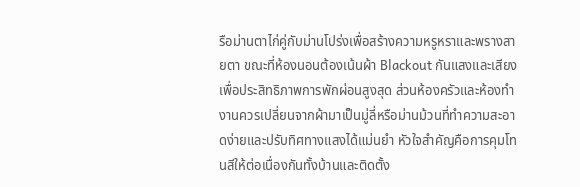รือม่านตาไก่คู่กับม่านโปร่งเพื่อสร้างความหรูหราและพรางสายตา ขณะที่ห้องนอนต้องเน้นผ้า Blackout กันแสงและเสียงเพื่อประสิทธิภาพการพักผ่อนสูงสุด ส่วนห้องครัวและห้องทำงานควรเปลี่ยนจากผ้ามาเป็นมู่ลี่หรือม่านม้วนที่ทำความสะอาดง่ายและปรับทิศทางแสงได้แม่นยำ หัวใจสำคัญคือการคุมโทนสีให้ต่อเนื่องกันทั้งบ้านและติดตั้ง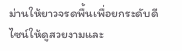ม่านให้ยาวจรดพื้นเพื่อยกระดับดีไซน์ให้ดูสวยงามและ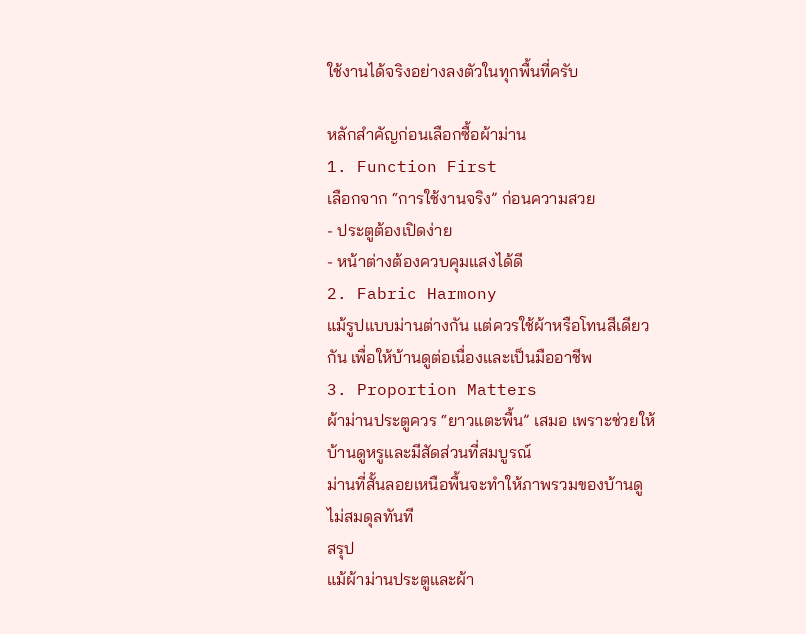ใช้งานได้จริงอย่างลงตัวในทุกพื้นที่ครับ

หลักสำคัญก่อนเลือกซื้อผ้าม่าน
1. Function First
เลือกจาก “การใช้งานจริง” ก่อนความสวย
- ประตูต้องเปิดง่าย
- หน้าต่างต้องควบคุมแสงได้ดี
2. Fabric Harmony
แม้รูปแบบม่านต่างกัน แต่ควรใช้ผ้าหรือโทนสีเดียวกัน เพื่อให้บ้านดูต่อเนื่องและเป็นมืออาชีพ
3. Proportion Matters
ผ้าม่านประตูควร “ยาวแตะพื้น” เสมอ เพราะช่วยให้บ้านดูหรูและมีสัดส่วนที่สมบูรณ์
ม่านที่สั้นลอยเหนือพื้นจะทำให้ภาพรวมของบ้านดูไม่สมดุลทันที
สรุป
แม้ผ้าม่านประตูและผ้า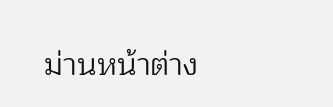ม่านหน้าต่าง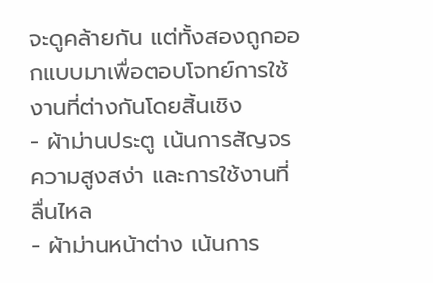จะดูคล้ายกัน แต่ทั้งสองถูกออกแบบมาเพื่อตอบโจทย์การใช้งานที่ต่างกันโดยสิ้นเชิง
- ผ้าม่านประตู เน้นการสัญจร ความสูงสง่า และการใช้งานที่ลื่นไหล
- ผ้าม่านหน้าต่าง เน้นการ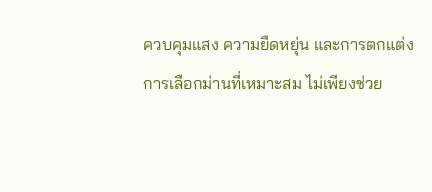ควบคุมแสง ความยืดหยุ่น และการตกแต่ง
การเลือกม่านที่เหมาะสม ไม่เพียงช่วย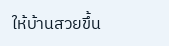ให้บ้านสวยขึ้น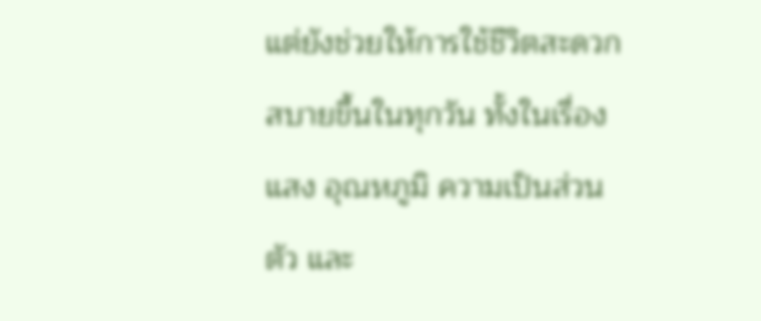แต่ยังช่วยให้การใช้ชีวิตสะดวกสบายขึ้นในทุกวัน ทั้งในเรื่องแสง อุณหภูมิ ความเป็นส่วนตัว และ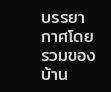บรรยากาศโดยรวมของบ้าน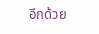อีกด้วย